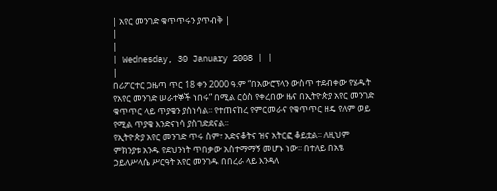| አየር መንገድ ቁጥጥሩን ያጥብቅ |
|
|
| Wednesday, 30 January 2008 | |
|
በሪፖርተር ጋዜጣ ጥር 18 ቀን 2000 ዓ.ም “በአውሮፕላን ውስጥ ተደብቀው የሄዱት የአየር መንገድ ሠራተኞች ነበሩ” በሚል ርዕስ የቀረበው ዜና በኢትዮጵያ አየር መንገድ ቁጥጥር ላይ ጥያቄን ያስነሳል፡፡ የተጠናከረ የምርመራና የቁጥጥር ዘዴ የለም ወይ የሚል ጥያቄ እንድናነሳ ያስገድደናል፡፡
የኢትዮጵያ አየር መንገድ ጥሩ ስም፣ አድናቆትና ዝና አትርፎ ቆይቷል፡፡ ለዚህም ምክንያቱ አንዱ የደህንነት ጥበቃው አስተማማኝ መሆኑ ነው፡፡ በተለይ በአፄ ኃይለሥላሴ ሥርዓት አየር መንገዱ በበረራ ላይ እንዳለ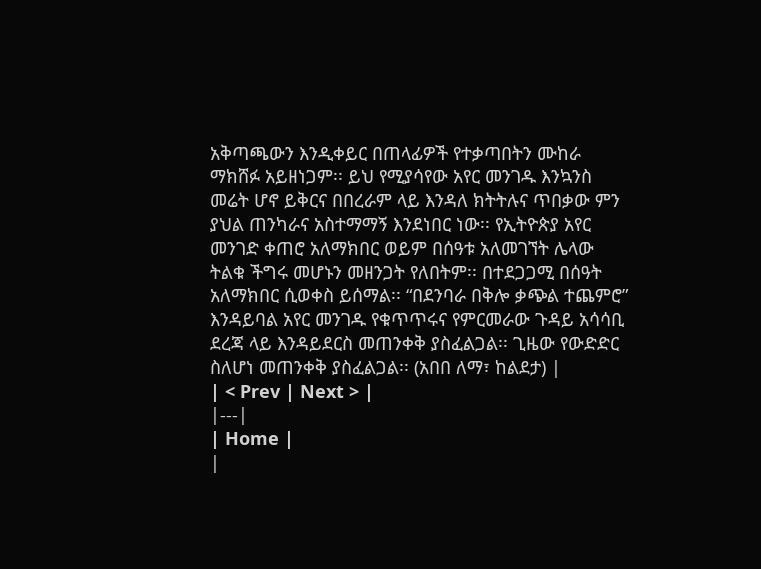አቅጣጫውን እንዲቀይር በጠላፊዎች የተቃጣበትን ሙከራ ማክሸፉ አይዘነጋም፡፡ ይህ የሚያሳየው አየር መንገዱ እንኳንስ መሬት ሆኖ ይቅርና በበረራም ላይ እንዳለ ክትትሉና ጥበቃው ምን ያህል ጠንካራና አስተማማኝ እንደነበር ነው፡፡ የኢትዮጵያ አየር መንገድ ቀጠሮ አለማክበር ወይም በሰዓቱ አለመገኘት ሌላው ትልቁ ችግሩ መሆኑን መዘንጋት የለበትም፡፡ በተደጋጋሚ በሰዓት አለማክበር ሲወቀስ ይሰማል፡፡ “በደንባራ በቅሎ ቃጭል ተጨምሮ” እንዳይባል አየር መንገዱ የቁጥጥሩና የምርመራው ጉዳይ አሳሳቢ ደረጃ ላይ እንዳይደርስ መጠንቀቅ ያስፈልጋል፡፡ ጊዜው የውድድር ስለሆነ መጠንቀቅ ያስፈልጋል፡፡ (አበበ ለማ፣ ከልደታ) |
| < Prev | Next > |
|---|
| Home |
|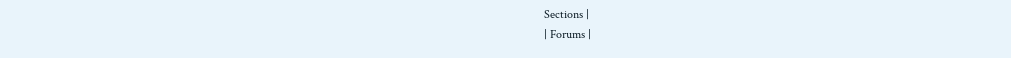Sections |
| Forums |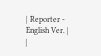| Reporter - English Ver. |
|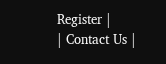Register |
| Contact Us |